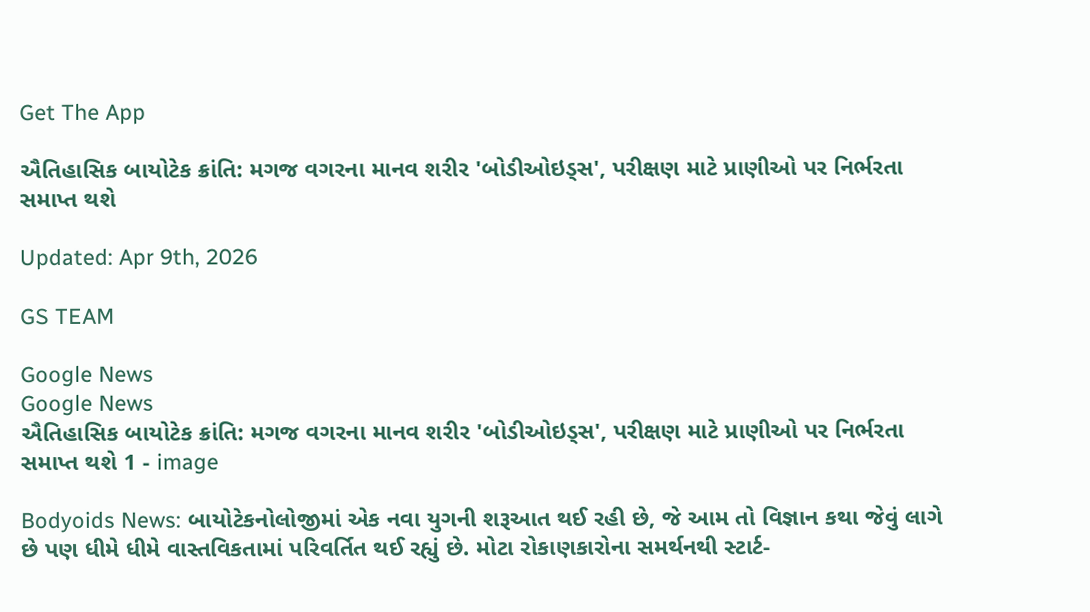Get The App

ઐતિહાસિક બાયોટેક ક્રાંતિ: મગજ વગરના માનવ શરીર 'બોડીઓઇડ્સ', પરીક્ષણ માટે પ્રાણીઓ પર નિર્ભરતા સમાપ્ત થશે

Updated: Apr 9th, 2026

GS TEAM

Google News
Google News
ઐતિહાસિક બાયોટેક ક્રાંતિ: મગજ વગરના માનવ શરીર 'બોડીઓઇડ્સ', પરીક્ષણ માટે પ્રાણીઓ પર નિર્ભરતા સમાપ્ત થશે 1 - image

Bodyoids News: બાયોટેકનોલોજીમાં એક નવા યુગની શરૂઆત થઈ રહી છે, જે આમ તો વિજ્ઞાન કથા જેવું લાગે છે પણ ધીમે ધીમે વાસ્તવિકતામાં પરિવર્તિત થઈ રહ્યું છે. મોટા રોકાણકારોના સમર્થનથી સ્ટાર્ટ-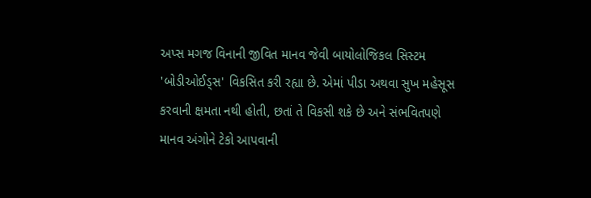અપ્સ મગજ વિનાની જીવિત માનવ જેવી બાયોલોજિકલ સિસ્ટમ 'બોડીઓઈડ્સ' વિકસિત કરી રહ્યા છે. એમાં પીડા અથવા સુખ મહેસૂસ કરવાની ક્ષમતા નથી હોતી, છતાં તે વિકસી શકે છે અને સંભવિતપણે માનવ અંગોને ટેકો આપવાની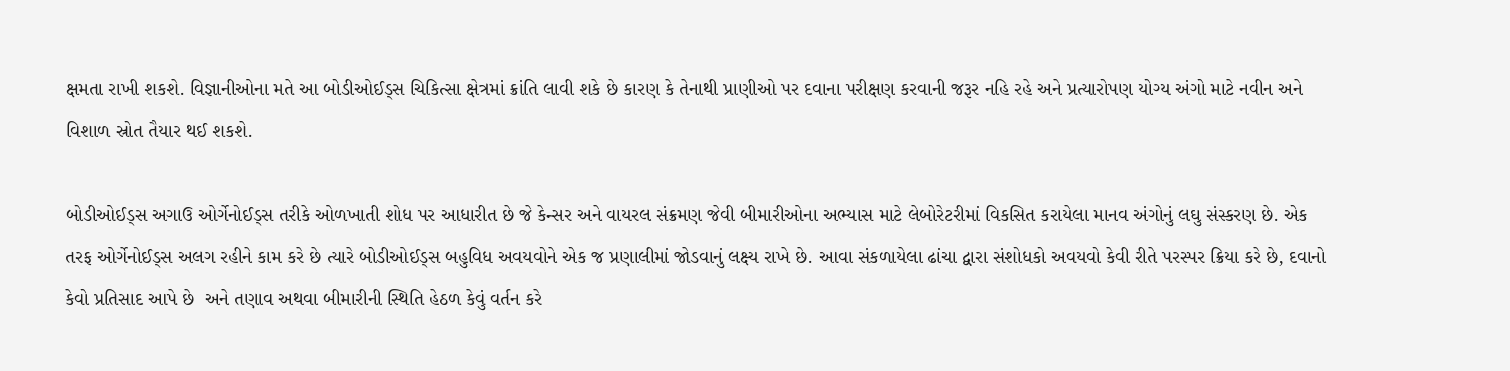ક્ષમતા રાખી શકશે. વિજ્ઞાનીઓના મતે આ બોડીઓઈડ્સ ચિકિત્સા ક્ષેત્રમાં ક્રાંતિ લાવી શકે છે કારણ કે તેનાથી પ્રાણીઓ પર દવાના પરીક્ષણ કરવાની જરૂર નહિ રહે અને પ્રત્યારોપણ યોગ્ય અંગો માટે નવીન અને વિશાળ સ્રોત તૈયાર થઈ શકશે.

બોડીઓઈડ્સ અગાઉ ઓર્ગેનોઈડ્સ તરીકે ઓળખાતી શોધ પર આધારીત છે જે કેન્સર અને વાયરલ સંક્રમણ જેવી બીમારીઓના અભ્યાસ માટે લેબોરેટરીમાં વિકસિત કરાયેલા માનવ અંગોનું લઘુ સંસ્કરણ છે. એક તરફ ઓર્ગેનોઈડ્સ અલગ રહીને કામ કરે છે ત્યારે બોડીઓઈડ્સ બહુવિધ અવયવોને એક જ પ્રણાલીમાં જોડવાનું લક્ષ્ય રાખે છે. આવા સંકળાયેલા ઢાંચા દ્વારા સંશોધકો અવયવો કેવી રીતે પરસ્પર ક્રિયા કરે છે, દવાનો કેવો પ્રતિસાદ આપે છે  અને તણાવ અથવા બીમારીની સ્થિતિ હેઠળ કેવું વર્તન કરે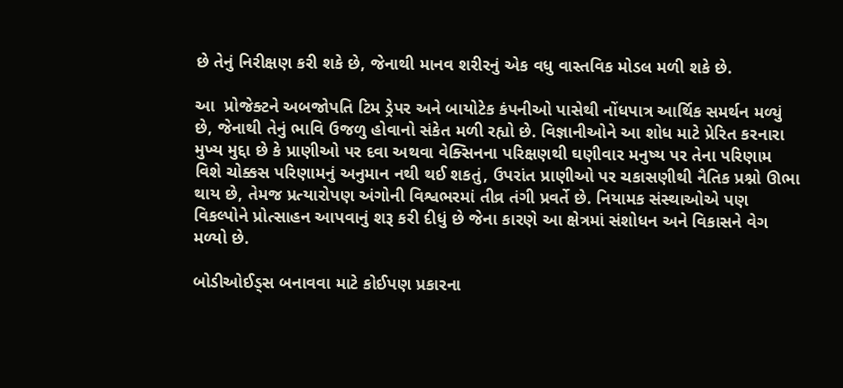છે તેનું નિરીક્ષણ કરી શકે છે, જેનાથી માનવ શરીરનું એક વધુ વાસ્તવિક મોડલ મળી શકે છે.

આ  પ્રોજેક્ટને અબજોપતિ ટિમ ડ્રેપર અને બાયોટેક કંપનીઓ પાસેથી નોંધપાત્ર આર્થિક સમર્થન મળ્યું છે, જેનાથી તેનું ભાવિ ઉજળુ હોવાનો સંકેત મળી રહ્યો છે. વિજ્ઞાનીઓને આ શોધ માટે પ્રેરિત કરનારા મુખ્ય મુદ્દા છે કે પ્રાણીઓ પર દવા અથવા વેક્સિનના પરિક્ષણથી ઘણીવાર મનુષ્ય પર તેના પરિણામ વિશે ચોક્કસ પરિણામનું અનુમાન નથી થઈ શકતું, ઉપરાંત પ્રાણીઓ પર ચકાસણીથી નૈતિક પ્રશ્નો ઊભા થાય છે, તેમજ પ્રત્યારોપણ અંગોની વિશ્વભરમાં તીવ્ર તંગી પ્રવર્તે છે. નિયામક સંસ્થાઓએ પણ વિકલ્પોને પ્રોત્સાહન આપવાનું શરૂ કરી દીધું છે જેના કારણે આ ક્ષેત્રમાં સંશોધન અને વિકાસને વેગ મળ્યો છે.

બોડીઓઈડ્સ બનાવવા માટે કોઈપણ પ્રકારના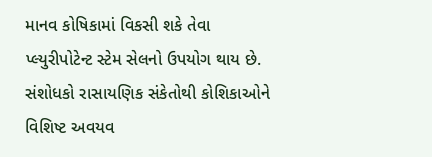માનવ કોષિકામાં વિકસી શકે તેવા પ્લ્યુરીપોટેન્ટ સ્ટેમ સેલનો ઉપયોગ થાય છે. સંશોધકો રાસાયણિક સંકેતોથી કોશિકાઓને વિશિષ્ટ અવયવ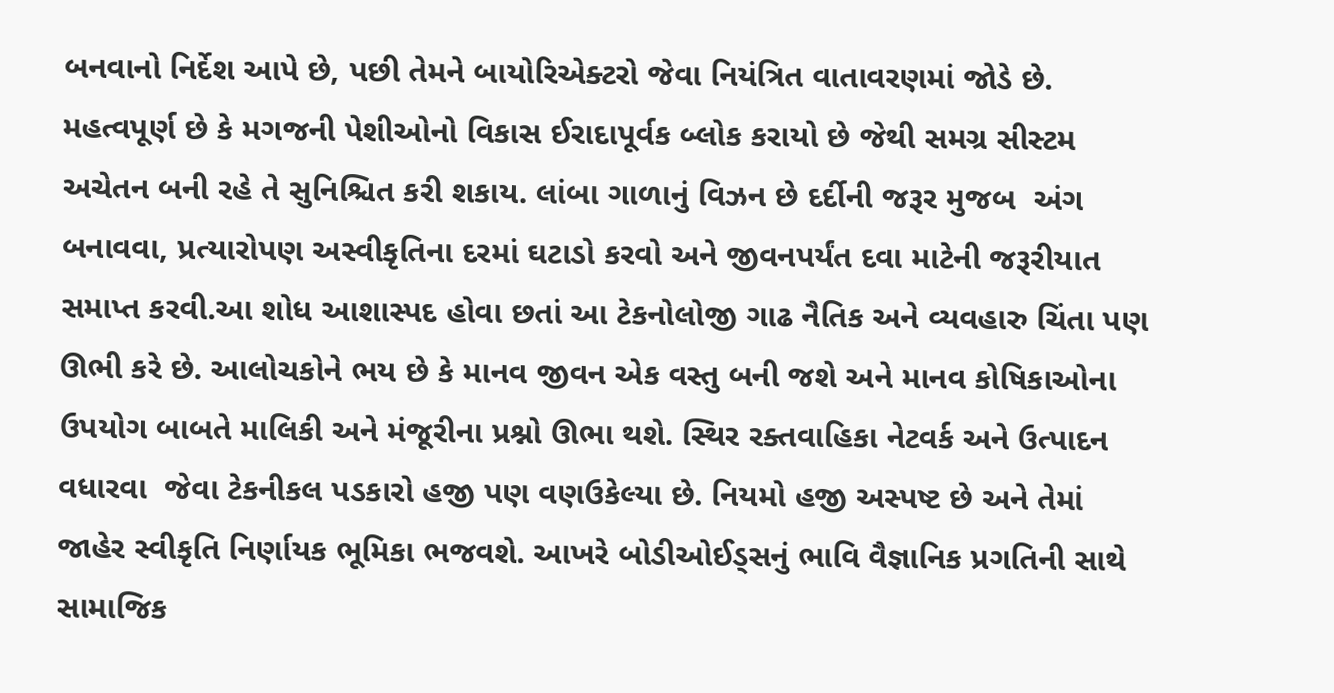બનવાનો નિર્દેશ આપે છે, પછી તેમને બાયોરિએક્ટરો જેવા નિયંત્રિત વાતાવરણમાં જોડે છે. મહત્વપૂર્ણ છે કે મગજની પેશીઓનો વિકાસ ઈરાદાપૂર્વક બ્લોક કરાયો છે જેથી સમગ્ર સીસ્ટમ અચેતન બની રહે તે સુનિશ્ચિત કરી શકાય. લાંબા ગાળાનું વિઝન છે દર્દીની જરૂર મુજબ  અંગ બનાવવા, પ્રત્યારોપણ અસ્વીકૃતિના દરમાં ઘટાડો કરવો અને જીવનપર્યંત દવા માટેની જરૂરીયાત સમાપ્ત કરવી.આ શોધ આશાસ્પદ હોવા છતાં આ ટેકનોલોજી ગાઢ નૈતિક અને વ્યવહારુ ચિંતા પણ ઊભી કરે છે. આલોચકોને ભય છે કે માનવ જીવન એક વસ્તુ બની જશે અને માનવ કોષિકાઓના ઉપયોગ બાબતે માલિકી અને મંજૂરીના પ્રશ્નો ઊભા થશે. સ્થિર રક્તવાહિકા નેટવર્ક અને ઉત્પાદન વધારવા  જેવા ટેકનીકલ પડકારો હજી પણ વણઉકેલ્યા છે. નિયમો હજી અસ્પષ્ટ છે અને તેમાં જાહેર સ્વીકૃતિ નિર્ણાયક ભૂમિકા ભજવશે. આખરે બોડીઓઈડ્સનું ભાવિ વૈજ્ઞાનિક પ્રગતિની સાથે સામાજિક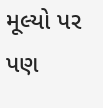મૂલ્યો પર પણ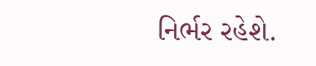નિર્ભર રહેશે.